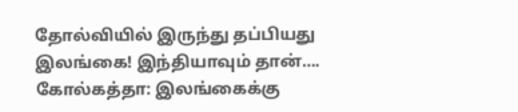தோல்வியில் இருந்து தப்பியது இலங்கை! இந்தியாவும் தான்….
கோல்கத்தா: இலங்கைக்கு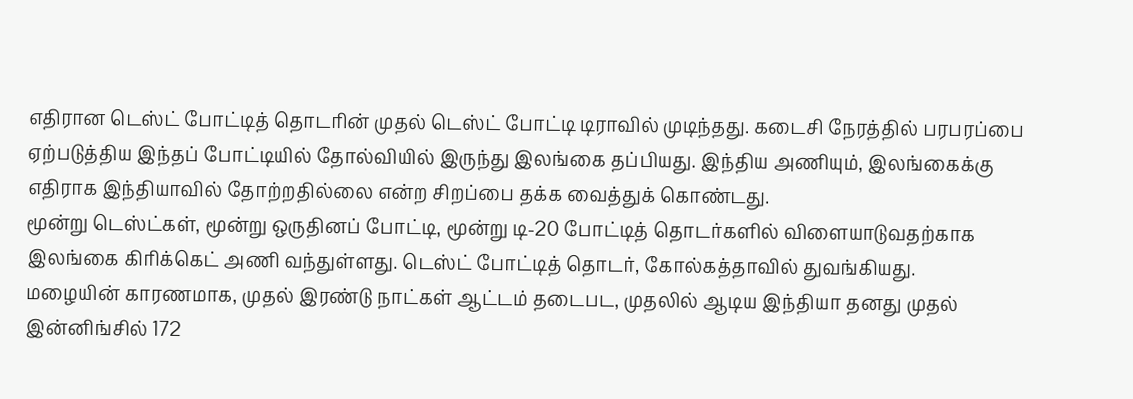எதிரான டெஸ்ட் போட்டித் தொடரின் முதல் டெஸ்ட் போட்டி டிராவில் முடிந்தது. கடைசி நேரத்தில் பரபரப்பை ஏற்படுத்திய இந்தப் போட்டியில் தோல்வியில் இருந்து இலங்கை தப்பியது. இந்திய அணியும், இலங்கைக்கு எதிராக இந்தியாவில் தோற்றதில்லை என்ற சிறப்பை தக்க வைத்துக் கொண்டது.
மூன்று டெஸ்ட்கள், மூன்று ஒருதினப் போட்டி, மூன்று டி-20 போட்டித் தொடர்களில் விளையாடுவதற்காக இலங்கை கிரிக்கெட் அணி வந்துள்ளது. டெஸ்ட் போட்டித் தொடர், கோல்கத்தாவில் துவங்கியது.
மழையின் காரணமாக, முதல் இரண்டு நாட்கள் ஆட்டம் தடைபட, முதலில் ஆடிய இந்தியா தனது முதல் இன்னிங்சில் 172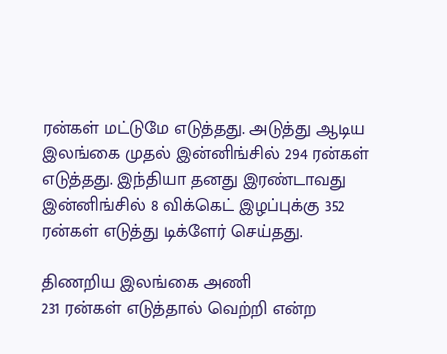ரன்கள் மட்டுமே எடுத்தது. அடுத்து ஆடிய இலங்கை முதல் இன்னிங்சில் 294 ரன்கள் எடுத்தது. இந்தியா தனது இரண்டாவது இன்னிங்சில் 8 விக்கெட் இழப்புக்கு 352 ரன்கள் எடுத்து டிக்ளேர் செய்தது.

திணறிய இலங்கை அணி
231 ரன்கள் எடுத்தால் வெற்றி என்ற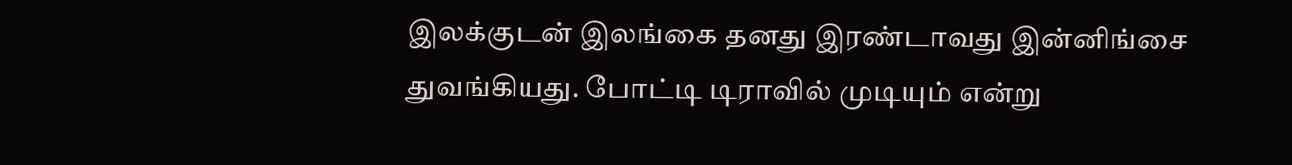இலக்குடன் இலங்கை தனது இரண்டாவது இன்னிங்சை துவங்கியது. போட்டி டிராவில் முடியும் என்று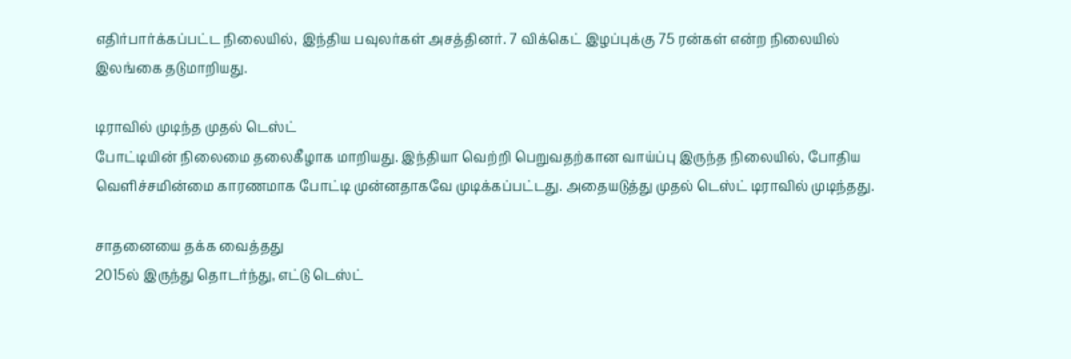எதிர்பார்க்கப்பட்ட நிலையில், இந்திய பவுலர்கள் அசத்தினர். 7 விக்கெட் இழப்புக்கு 75 ரன்கள் என்ற நிலையில் இலங்கை தடுமாறியது.

டிராவில் முடிந்த முதல் டெஸ்ட்
போட்டியின் நிலைமை தலைகீழாக மாறியது. இந்தியா வெற்றி பெறுவதற்கான வாய்ப்பு இருந்த நிலையில், போதிய வெளிச்சமின்மை காரணமாக போட்டி முன்னதாகவே முடிக்கப்பட்டது. அதையடுத்து முதல் டெஸ்ட் டிராவில் முடிந்தது.

சாதனையை தக்க வைத்தது
2015ல் இருந்து தொடர்ந்து, எட்டு டெஸ்ட்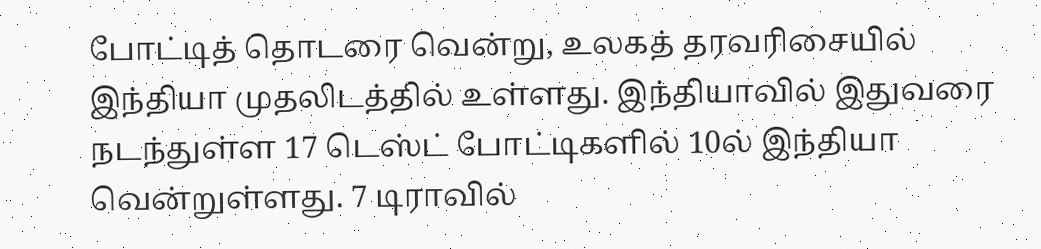போட்டித் தொடரை வென்று, உலகத் தரவரிசையில் இந்தியா முதலிடத்தில் உள்ளது. இந்தியாவில் இதுவரை நடந்துள்ள 17 டெஸ்ட் போட்டிகளில் 10ல் இந்தியா வென்றுள்ளது. 7 டிராவில்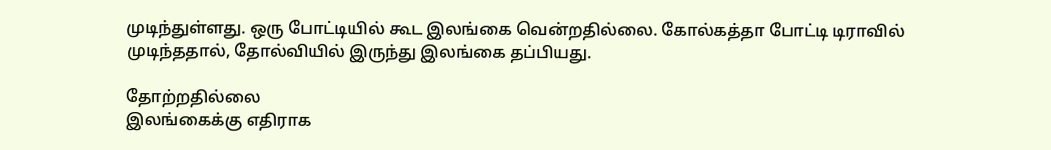முடிந்துள்ளது. ஒரு போட்டியில் கூட இலங்கை வென்றதில்லை. கோல்கத்தா போட்டி டிராவில் முடிந்ததால், தோல்வியில் இருந்து இலங்கை தப்பியது.

தோற்றதில்லை
இலங்கைக்கு எதிராக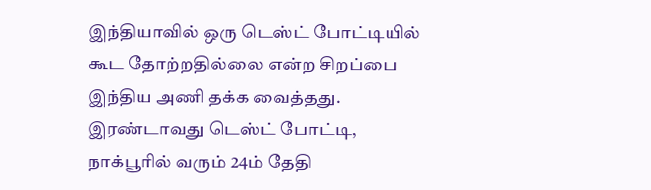இந்தியாவில் ஒரு டெஸ்ட் போட்டியில் கூட தோற்றதில்லை என்ற சிறப்பை இந்திய அணி தக்க வைத்தது. இரண்டாவது டெஸ்ட் போட்டி, நாக்பூரில் வரும் 24ம் தேதி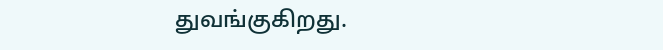துவங்குகிறது.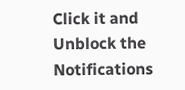Click it and Unblock the Notifications